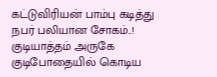கட்டுவிரியன் பாம்பு கடித்து நபர் பலியான சோகம்..!
குடியாத்தம் அருகே குடிபோதையில் கொடிய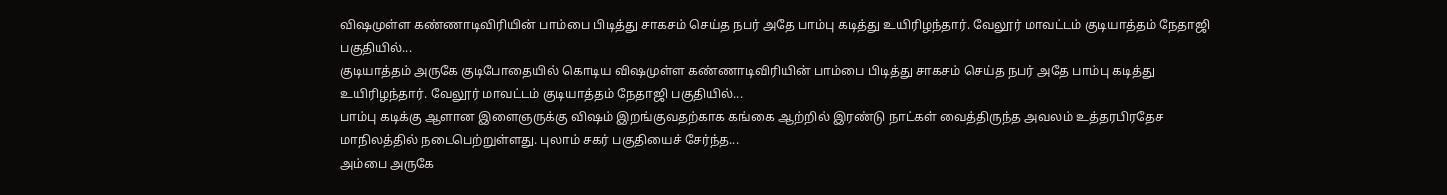விஷமுள்ள கண்ணாடிவிரியின் பாம்பை பிடித்து சாகசம் செய்த நபர் அதே பாம்பு கடித்து உயிரிழந்தார். வேலூர் மாவட்டம் குடியாத்தம் நேதாஜி பகுதியில்...
குடியாத்தம் அருகே குடிபோதையில் கொடிய விஷமுள்ள கண்ணாடிவிரியின் பாம்பை பிடித்து சாகசம் செய்த நபர் அதே பாம்பு கடித்து உயிரிழந்தார். வேலூர் மாவட்டம் குடியாத்தம் நேதாஜி பகுதியில்...
பாம்பு கடிக்கு ஆளான இளைஞருக்கு விஷம் இறங்குவதற்காக கங்கை ஆற்றில் இரண்டு நாட்கள் வைத்திருந்த அவலம் உத்தரபிரதேச மாநிலத்தில் நடைபெற்றுள்ளது. புலாம் சகர் பகுதியைச் சேர்ந்த...
அம்பை அருகே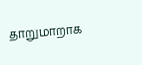தாறுமாறாக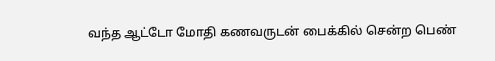வந்த ஆட்டோ மோதி கணவருடன் பைக்கில் சென்ற பெண்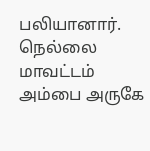பலியானார். நெல்லை மாவட்டம் அம்பை அருகே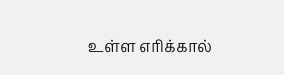உள்ள எரிக்கால்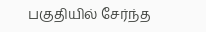பகுதியில் சேர்ந்த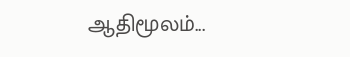ஆதிமூலம்...